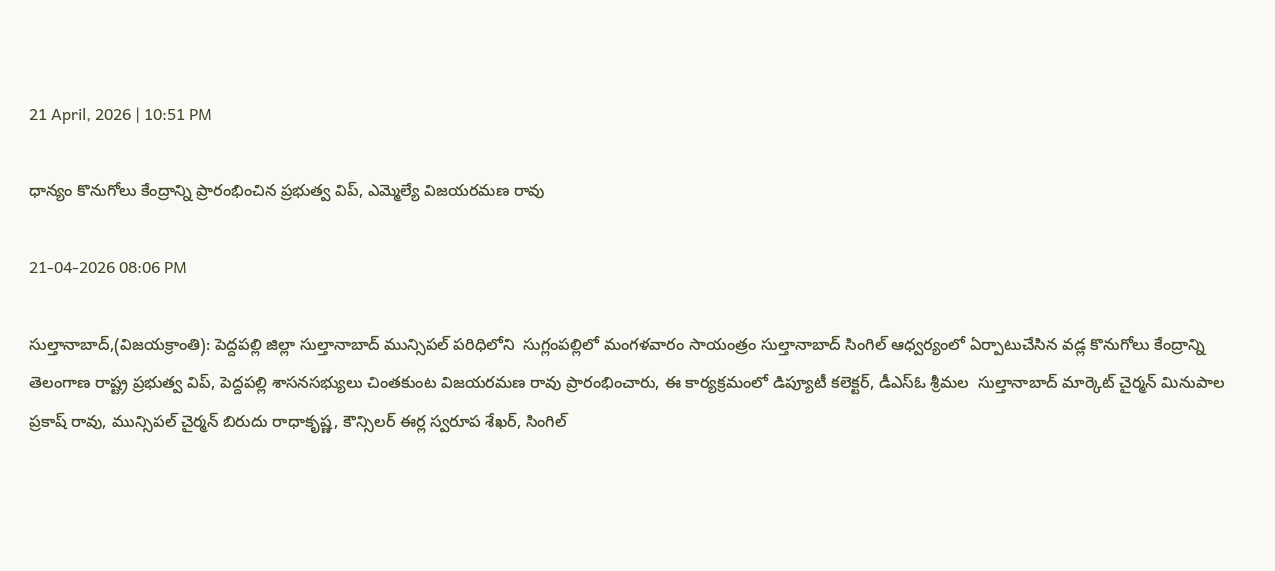21 April, 2026 | 10:51 PM

ధాన్యం కొనుగోలు కేంద్రాన్ని ప్రారంభించిన ప్రభుత్వ విప్, ఎమ్మెల్యే విజయరమణ రావు

21-04-2026 08:06 PM

సుల్తానాబాద్,(విజయక్రాంతి): పెద్దపల్లి జిల్లా సుల్తానాబాద్ మున్సిపల్ పరిధిలోని  సుగ్లంపల్లిలో మంగళవారం సాయంత్రం సుల్తానాబాద్ సింగిల్ ఆధ్వర్యంలో ఏర్పాటుచేసిన వడ్ల కొనుగోలు కేంద్రాన్ని  తెలంగాణ రాష్ట్ర ప్రభుత్వ విప్, పెద్దపల్లి శాసనసభ్యులు చింతకుంట విజయరమణ రావు ప్రారంభించారు, ఈ కార్యక్రమంలో డిప్యూటీ కలెక్టర్, డీఎస్ఓ శ్రీమల  సుల్తానాబాద్ మార్కెట్ చైర్మన్ మినుపాల ప్రకాష్ రావు, మున్సిపల్ చైర్మన్ బిరుదు రాధాకృష్ణ, కౌన్సిలర్ ఈర్ల స్వరూప శేఖర్, సింగిల్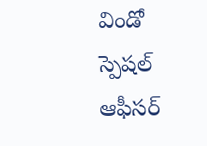విండో స్పెషల్ ఆఫీసర్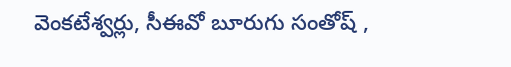వెంకటేశ్వర్లు, సీఈవో బూరుగు సంతోష్ ,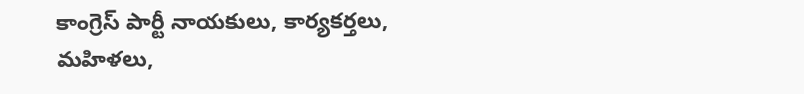కాంగ్రెస్ పార్టీ నాయకులు, కార్యకర్తలు, మహిళలు,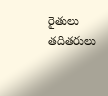రైతులు తదితరులు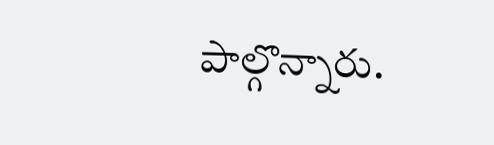పాల్గొన్నారు.